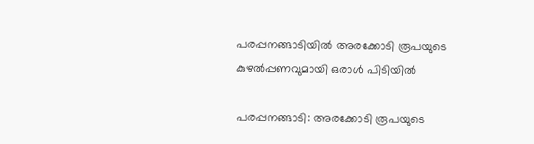പരപ്പനങ്ങാടിയില്‍ അരക്കോടി രൂപയുടെ കുഴല്‍പ്പണവുമായി ഒരാള്‍ പിടിയില്‍

പരപ്പനങ്ങാടി: അരക്കോടി രൂപയുടെ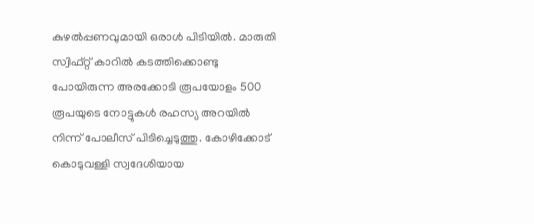കുഴല്‍പ്പണവുമായി ഒരാള്‍ പിടിയില്‍. മാരുതി സ്വിഫ്റ്റ് കാറില്‍ കടത്തിക്കൊണ്ടു പോയിരുന്ന അരക്കോടി രൂപയോളം 500 രൂപയുടെ നോട്ടുകള്‍ രഹസ്യ അറയില്‍ നിന്ന് പോലീസ് പിടിച്ചെടുത്തു. കോഴിക്കോട് കൊടുവള്ളി സ്വദേശിയായ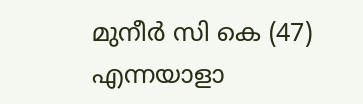മുനീര്‍ സി കെ (47) എന്നയാളാ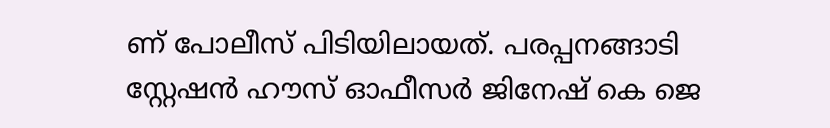ണ് പോലീസ് പിടിയിലായത്. പരപ്പനങ്ങാടി സ്റ്റേഷന്‍ ഹൗസ് ഓഫീസര്‍ ജിനേഷ് കെ ജെ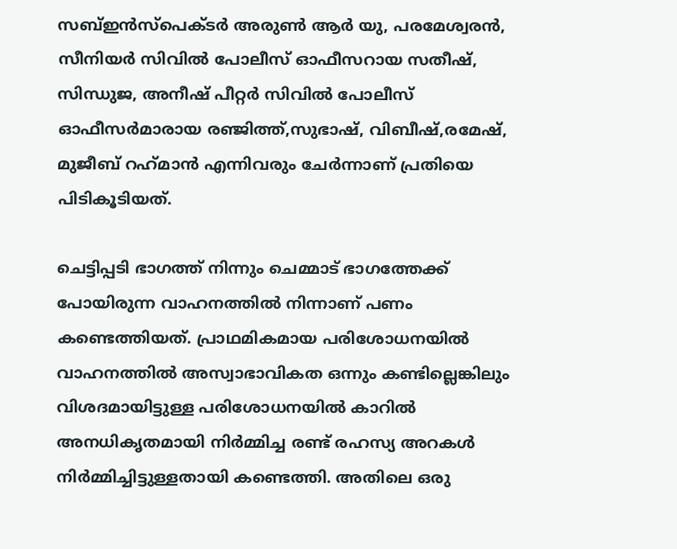സബ്ഇന്‍സ്‌പെക്ടര്‍ അരുണ്‍ ആര്‍ യു, പരമേശ്വരന്‍, സീനിയര്‍ സിവില്‍ പോലീസ് ഓഫീസറായ സതീഷ്, സിന്ധുജ, അനീഷ് പീറ്റര്‍ സിവില്‍ പോലീസ് ഓഫീസര്‍മാരായ രഞ്ജിത്ത്,സുഭാഷ്, വിബീഷ്,രമേഷ്, മുജീബ് റഹ്‌മാന്‍ എന്നിവരും ചേര്‍ന്നാണ് പ്രതിയെ പിടികൂടിയത്.

ചെട്ടിപ്പടി ഭാഗത്ത് നിന്നും ചെമ്മാട് ഭാഗത്തേക്ക് പോയിരുന്ന വാഹനത്തില്‍ നിന്നാണ് പണം കണ്ടെത്തിയത്. പ്രാഥമികമായ പരിശോധനയില്‍ വാഹനത്തില്‍ അസ്വാഭാവികത ഒന്നും കണ്ടില്ലെങ്കിലും വിശദമായിട്ടുള്ള പരിശോധനയില്‍ കാറില്‍ അനധികൃതമായി നിര്‍മ്മിച്ച രണ്ട് രഹസ്യ അറകള്‍ നിര്‍മ്മിച്ചിട്ടുള്ളതായി കണ്ടെത്തി. അതിലെ ഒരു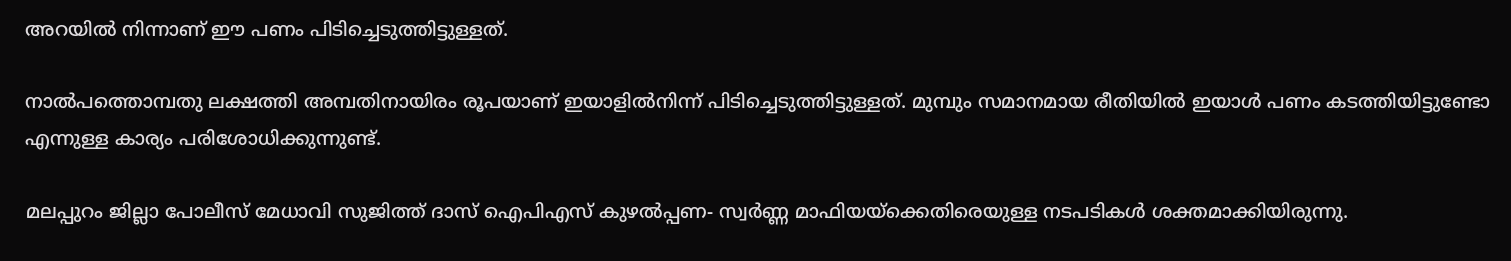അറയില്‍ നിന്നാണ് ഈ പണം പിടിച്ചെടുത്തിട്ടുള്ളത്.

നാല്‍പത്തൊമ്പതു ലക്ഷത്തി അമ്പതിനായിരം രൂപയാണ് ഇയാളില്‍നിന്ന് പിടിച്ചെടുത്തിട്ടുള്ളത്. മുമ്പും സമാനമായ രീതിയില്‍ ഇയാള്‍ പണം കടത്തിയിട്ടുണ്ടോ എന്നുള്ള കാര്യം പരിശോധിക്കുന്നുണ്ട്.

മലപ്പുറം ജില്ലാ പോലീസ് മേധാവി സുജിത്ത് ദാസ് ഐപിഎസ് കുഴല്‍പ്പണ- സ്വര്‍ണ്ണ മാഫിയയ്‌ക്കെതിരെയുള്ള നടപടികള്‍ ശക്തമാക്കിയിരുന്നു.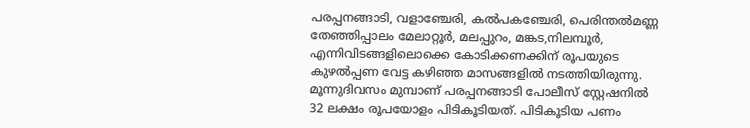പരപ്പനങ്ങാടി, വളാഞ്ചേരി, കല്‍പകഞ്ചേരി, പെരിന്തല്‍മണ്ണ തേഞ്ഞിപ്പാലം മേലാറ്റൂര്‍, മലപ്പുറം, മങ്കട,നിലമ്പൂര്‍, എന്നിവിടങ്ങളിലൊക്കെ കോടിക്കണക്കിന് രൂപയുടെ കുഴല്‍പ്പണ വേട്ട കഴിഞ്ഞ മാസങ്ങളില്‍ നടത്തിയിരുന്നു. മൂന്നുദിവസം മുമ്പാണ് പരപ്പനങ്ങാടി പോലീസ് സ്റ്റേഷനില്‍ 32 ലക്ഷം രൂപയോളം പിടികൂടിയത്. പിടികൂടിയ പണം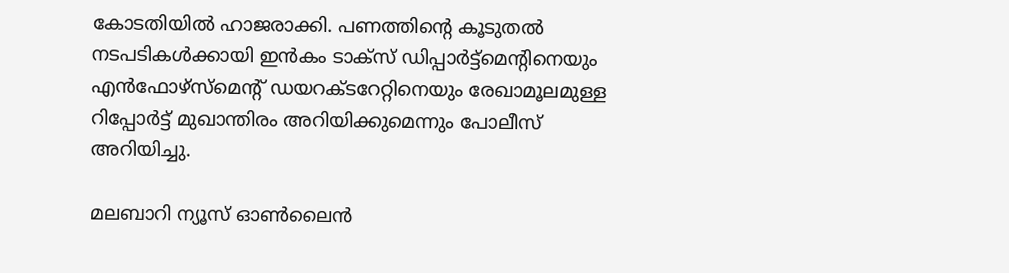കോടതിയില്‍ ഹാജരാക്കി. പണത്തിന്റെ കൂടുതല്‍ നടപടികള്‍ക്കായി ഇന്‍കം ടാക്‌സ് ഡിപ്പാര്‍ട്ട്‌മെന്റിനെയും എന്‍ഫോഴ്‌സ്‌മെന്റ് ഡയറക്ടറേറ്റിനെയും രേഖാമൂലമുള്ള റിപ്പോര്‍ട്ട് മുഖാന്തിരം അറിയിക്കുമെന്നും പോലീസ് അറിയിച്ചു.

മലബാറി ന്യൂസ് ഓണ്‍ലൈന്‍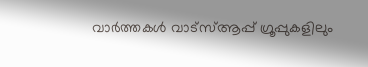വാര്‍ത്തകള്‍ വാട്‌സ്ആപ്പ് ഗ്രൂപ്പുകളിലും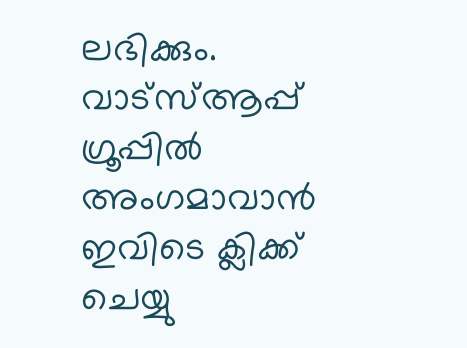ലഭിക്കും. വാട്‌സ്ആപ്പ് ഗ്രൂപ്പില്‍ അംഗമാവാന്‍ ഇവിടെ ക്ലിക്ക് ചെയ്യു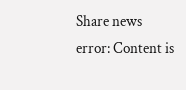Share news
error: Content is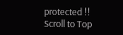protected !!
Scroll to Top